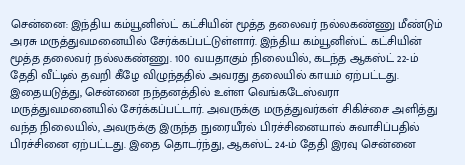சென்னை: இந்திய கம்யூனிஸ்ட் கட்சியின் மூத்த தலைவர் நல்லகண்ணு மீண்டும் அரசு மருத்துவமனையில் சேர்க்கப்பட்டுள்ளார். இந்திய கம்யூனிஸ்ட் கட்சியின் மூத்த தலைவர் நல்லகண்ணு. 100 வயதாகும் நிலையில், கடந்த ஆகஸ்ட் 22-ம் தேதி வீட்டில் தவறி கீழே விழுந்ததில் அவரது தலையில் காயம் ஏற்பட்டது.
இதையடுத்து, சென்னை நந்தனத்தில் உள்ள வெங்கடேஸ்வரா மருத்துவமனையில் சேர்க்கப்பட்டார். அவருக்கு மருத்துவர்கள் சிகிச்சை அளித்து வந்த நிலையில், அவருக்கு இருந்த நுரையீரல் பிரச்சினையால் சுவாசிப்பதில் பிரச்சினை ஏற்பட்டது. இதை தொடர்ந்து, ஆகஸ்ட் 24-ம் தேதி இரவு சென்னை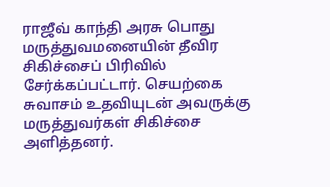ராஜீவ் காந்தி அரசு பொது மருத்துவமனையின் தீவிர சிகிச்சைப் பிரிவில் சேர்க்கப்பட்டார். செயற்கை சுவாசம் உதவியுடன் அவருக்கு மருத்துவர்கள் சிகிச்சை அளித்தனர்.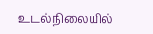உடல்நிலையில்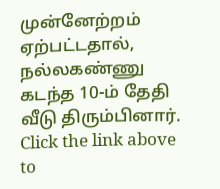முன்னேற்றம் ஏற்பட்டதால், நல்லகண்ணு கடந்த 10-ம் தேதி வீடு திரும்பினார்.
Click the link above to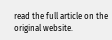read the full article on the original website.